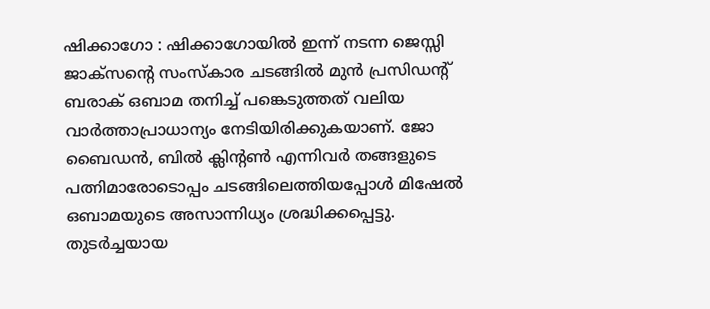ഷിക്കാഗോ : ഷിക്കാഗോയിൽ ഇന്ന് നടന്ന ജെസ്സി ജാക്സന്റെ സംസ്കാര ചടങ്ങിൽ മുൻ പ്രസിഡന്റ് ബരാക് ഒബാമ തനിച്ച് പങ്കെടുത്തത് വലിയ വാർത്താപ്രാധാന്യം നേടിയിരിക്കുകയാണ്. ജോ ബൈഡൻ, ബിൽ ക്ലിന്റൺ എന്നിവർ തങ്ങളുടെ പത്നിമാരോടൊപ്പം ചടങ്ങിലെത്തിയപ്പോൾ മിഷേൽ ഒബാമയുടെ അസാന്നിധ്യം ശ്രദ്ധിക്കപ്പെട്ടു.
തുടർച്ചയായ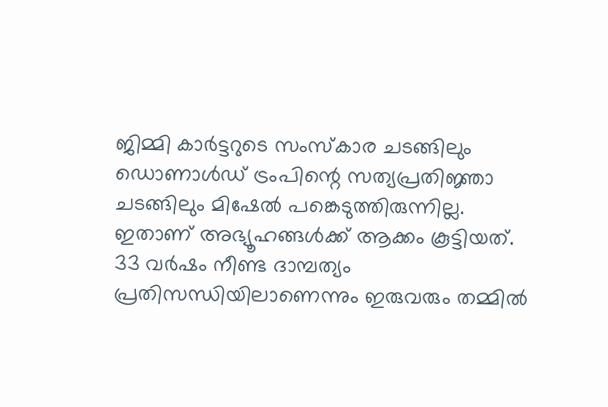ജിമ്മി കാർട്ടറുടെ സംസ്കാര ചടങ്ങിലും ഡൊണാൾഡ് ട്രംപിന്റെ സത്യപ്രതിജ്ഞാ ചടങ്ങിലും മിഷേൽ പങ്കെടുത്തിരുന്നില്ല. ഇതാണ് അഭ്യൂഹങ്ങൾക്ക് ആക്കം കൂട്ടിയത്.
33 വർഷം നീണ്ട ദാമ്പത്യം പ്രതിസന്ധിയിലാണെന്നും ഇരുവരും തമ്മിൽ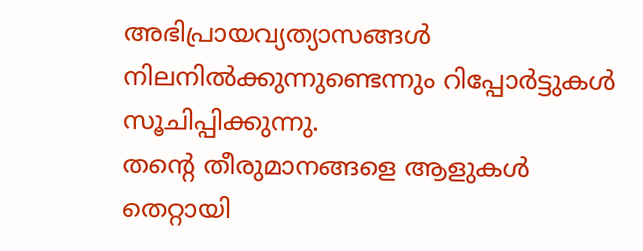അഭിപ്രായവ്യത്യാസങ്ങൾ നിലനിൽക്കുന്നുണ്ടെന്നും റിപ്പോർട്ടുകൾ സൂചിപ്പിക്കുന്നു.
തന്റെ തീരുമാനങ്ങളെ ആളുകൾ തെറ്റായി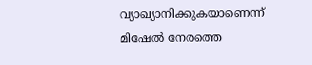വ്യാഖ്യാനിക്കുകയാണെന്ന് മിഷേൽ നേരത്തെ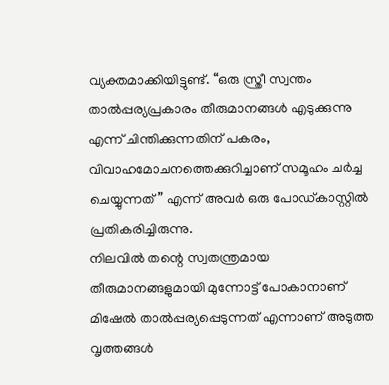വ്യക്തമാക്കിയിട്ടുണ്ട്. “ഒരു സ്ത്രീ സ്വന്തം താൽപ്പര്യപ്രകാരം തീരുമാനങ്ങൾ എടുക്കുന്നു എന്ന് ചിന്തിക്കുന്നതിന് പകരം, വിവാഹമോചനത്തെക്കുറിച്ചാണ് സമൂഹം ചർച്ച ചെയ്യുന്നത്” എന്ന് അവർ ഒരു പോഡ്കാസ്റ്റിൽ പ്രതികരിച്ചിരുന്നു.
നിലവിൽ തന്റെ സ്വതന്ത്രമായ തീരുമാനങ്ങളുമായി മുന്നോട്ട് പോകാനാണ് മിഷേൽ താൽപ്പര്യപ്പെടുന്നത് എന്നാണ് അടുത്ത വൃത്തങ്ങൾ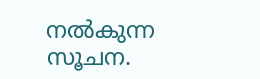നൽകുന്ന സൂചന.